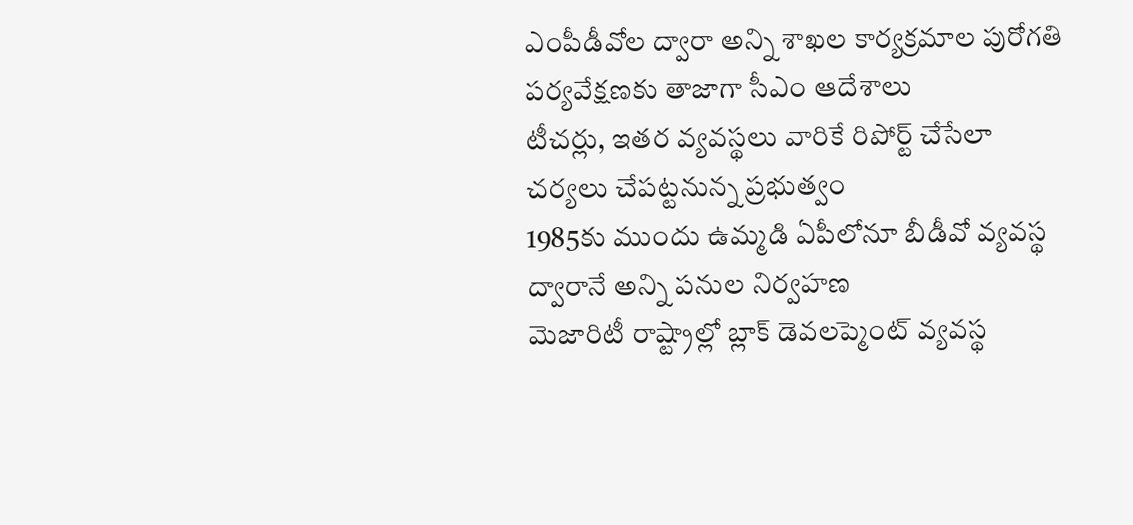ఎంపీడీవోల ద్వారా అన్ని శాఖల కార్యక్రమాల పురోగతి పర్యవేక్షణకు తాజాగా సీఎం ఆదేశాలు
టీచర్లు, ఇతర వ్యవస్థలు వారికే రిపోర్ట్ చేసేలా చర్యలు చేపట్టనున్న ప్రభుత్వం
1985కు ముందు ఉమ్మడి ఏపీలోనూ బీడీవో వ్యవస్థ ద్వారానే అన్ని పనుల నిర్వహణ
మెజారిటీ రాష్ట్రాల్లో బ్లాక్ డెవలప్మెంట్ వ్యవస్థ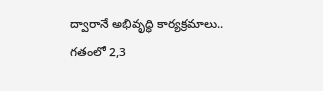ద్వారానే అభివృద్ధి కార్యక్రమాలు.. గతంలో 2,3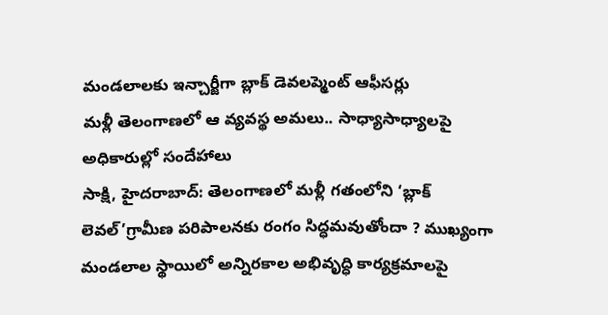మండలాలకు ఇన్చార్జీగా బ్లాక్ డెవలప్మెంట్ ఆఫీసర్లు
మళ్లీ తెలంగాణలో ఆ వ్యవస్థ అమలు.. సాధ్యాసాధ్యాలపై అధికారుల్లో సందేహాలు
సాక్షి, హైదరాబాద్: తెలంగాణలో మళ్లీ గతంలోని ‘బ్లాక్ లెవల్’గ్రామీణ పరిపాలనకు రంగం సిద్ధమవుతోందా ? ముఖ్యంగా మండలాల స్థాయిలో అన్నిరకాల అభివృద్ధి కార్యక్రమాలపై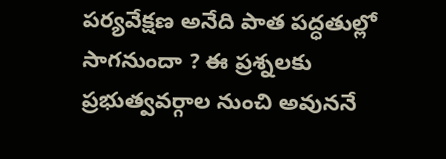పర్యవేక్షణ అనేది పాత పద్ధతుల్లో సాగనుందా ? ఈ ప్రశ్నలకు ప్రభుత్వవర్గాల నుంచి అవుననే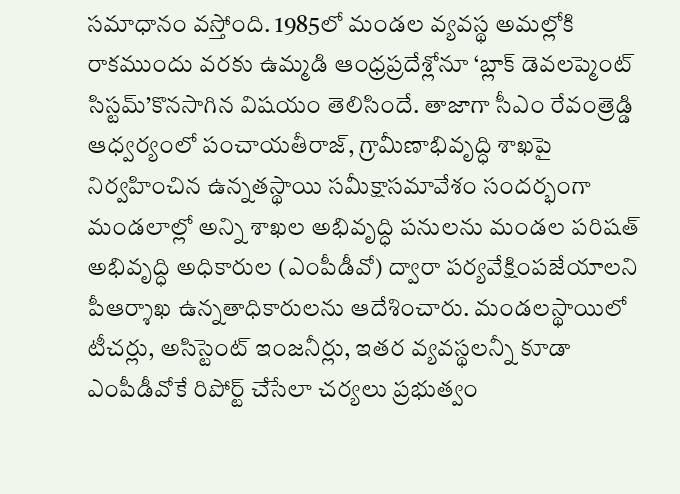సమాధానం వస్తోంది. 1985లో మండల వ్యవస్థ అమల్లోకి రాకముందు వరకు ఉమ్మడి ఆంధ్రప్రదేశ్లోనూ ‘బ్లాక్ డెవలప్మెంట్ సిస్టమ్’కొనసాగిన విషయం తెలిసిందే. తాజాగా సీఎం రేవంత్రెడ్డి ఆధ్వర్యంలో పంచాయతీరాజ్, గ్రామీణాభివృద్ధి శాఖపై నిర్వహించిన ఉన్నతస్థాయి సమీక్షాసమావేశం సందర్భంగా మండలాల్లో అన్ని శాఖల అభివృద్ధి పనులను మండల పరిషత్ అభివృద్ధి అధికారుల (ఎంపీడీవో) ద్వారా పర్యవేక్షింపజేయాలని పీఆర్శాఖ ఉన్నతాధికారులను ఆదేశించారు. మండలస్థాయిలో టీచర్లు, అసిస్టెంట్ ఇంజనీర్లు, ఇతర వ్యవస్థలన్నీ కూడా ఎంపీడీవోకే రిపోర్ట్ చేసేలా చర్యలు ప్రభుత్వం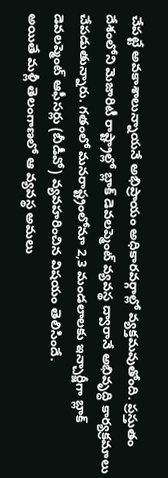చేపట్టే అవకాశాలున్నాయనే అభిప్రాయం అధికారవర్గాల్లో వ్యక్తమవుతోంది. ప్రస్తుతం దేశంలోని మెజారిటీ రాష్ట్రాల్లో బ్లాక్ డెవలప్మెంట్ వ్యవస్థ ద్వారానే అభివృద్ధి కార్యక్రమాలు చేపడుతున్నారు. గతంలో మనరాష్ట్రంలోనూ 2,3 మండలాలకు ఇన్చార్జీగా బ్లాక్ డెవలప్మెంట్ ఆఫీసర్లు (బీడీవో) వ్యవహరించిన విషయం తెలిసిందే.
అయితే మళ్లీ తెలంగాణలో ఆ వ్యవస్థ అమలు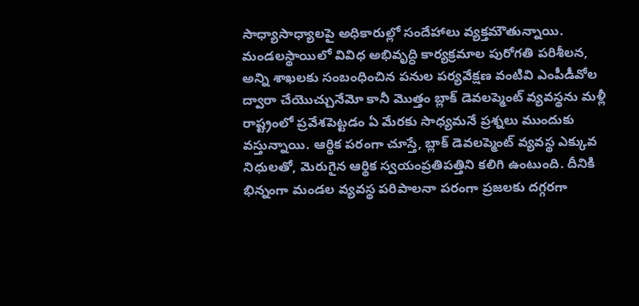సాధ్యాసాధ్యాలపై అధికారుల్లో సందేహాలు వ్యక్తమౌతున్నాయి. మండలస్థాయిలో వివిధ అభివృద్ధి కార్యక్రమాల పురోగతి పరిశీలన, అన్ని శాఖలకు సంబంధించిన పనుల పర్యవేక్షణ వంటివి ఎంపీడీవోల ద్వారా చేయొచ్చునేమో కానీ మొత్తం బ్లాక్ డెవలప్మెంట్ వ్యవస్థను మళ్లీ రాష్ట్రంలో ప్రవేశపెట్టడం ఏ మేరకు సాధ్యమనే ప్రశ్నలు ముందుకు వస్తున్నాయి. ఆర్థిక పరంగా చూస్తే, బ్లాక్ డెవలప్మెంట్ వ్యవస్థ ఎక్కువ నిధులతో, మెరుగైన ఆర్థిక స్వయంప్రతిపత్తిని కలిగి ఉంటుంది. దీనికి భిన్నంగా మండల వ్యవస్థ పరిపాలనా పరంగా ప్రజలకు దగ్గరగా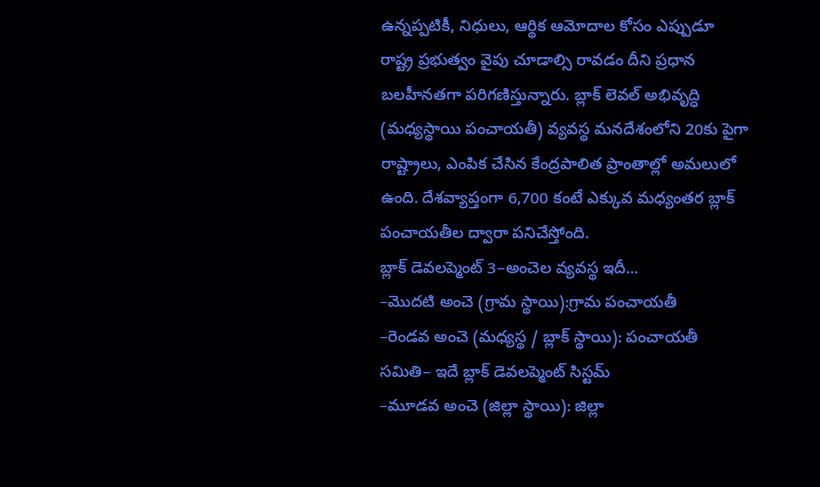ఉన్నప్పటికీ, నిధులు, ఆర్థిక ఆమోదాల కోసం ఎప్పుడూ రాష్ట్ర ప్రభుత్వం వైపు చూడాల్సి రావడం దీని ప్రధాన బలహీనతగా పరిగణిస్తున్నారు. బ్లాక్ లెవల్ అభివృద్ధి (మధ్యస్థాయి పంచాయతీ) వ్యవస్థ మనదేశంలోని 20కు పైగా రాష్ట్రాలు, ఎంపిక చేసిన కేంద్రపాలిత ప్రాంతాల్లో అమలులో ఉంది. దేశవ్యాప్తంగా 6,700 కంటే ఎక్కువ మధ్యంతర బ్లాక్ పంచాయతీల ద్వారా పనిచేస్తోంది.
బ్లాక్ డెవలప్మెంట్ 3–అంచెల వ్యవస్థ ఇదీ...
–మొదటి అంచె (గ్రామ స్థాయి):గ్రామ పంచాయతీ
–రెండవ అంచె (మధ్యస్థ / బ్లాక్ స్థాయి): పంచాయతీ సమితి– ఇదే బ్లాక్ డెవలప్మెంట్ సిస్టమ్
–మూడవ అంచె (జిల్లా స్థాయి): జిల్లా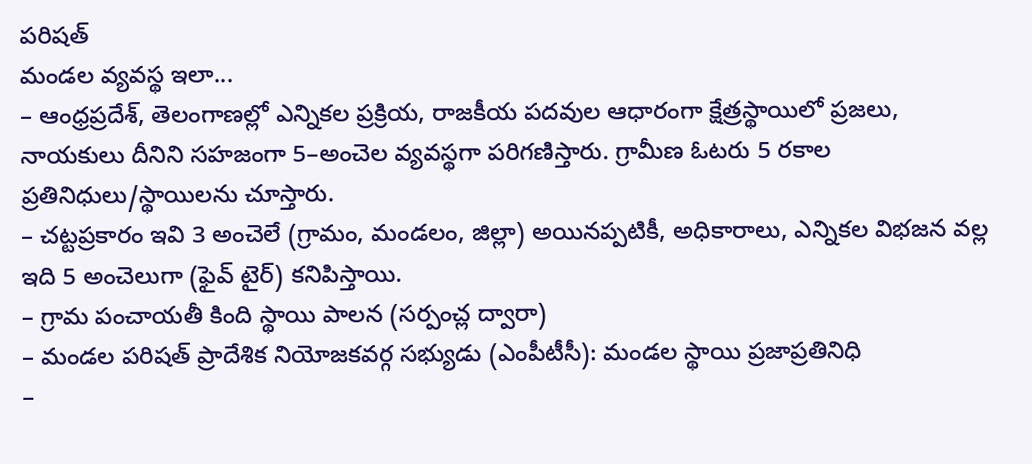పరిషత్
మండల వ్యవస్థ ఇలా...
– ఆంధ్రప్రదేశ్, తెలంగాణల్లో ఎన్నికల ప్రక్రియ, రాజకీయ పదవుల ఆధారంగా క్షేత్రస్థాయిలో ప్రజలు, నాయకులు దీనిని సహజంగా 5–అంచెల వ్యవస్థగా పరిగణిస్తారు. గ్రామీణ ఓటరు 5 రకాల ప్రతినిధులు/స్థాయిలను చూస్తారు.
– చట్టప్రకారం ఇవి 3 అంచెలే (గ్రామం, మండలం, జిల్లా) అయినప్పటికీ, అధికారాలు, ఎన్నికల విభజన వల్ల ఇది 5 అంచెలుగా (ఫైవ్ టైర్) కనిపిస్తాయి.
– గ్రామ పంచాయతీ కింది స్థాయి పాలన (సర్పంచ్ల ద్వారా)
– మండల పరిషత్ ప్రాదేశిక నియోజకవర్గ సభ్యుడు (ఎంపీటీసీ): మండల స్థాయి ప్రజాప్రతినిధి
–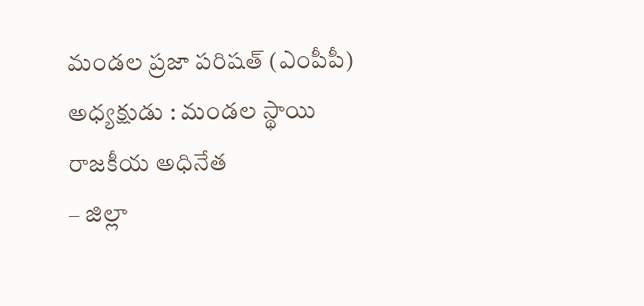మండల ప్రజా పరిషత్ (ఎంపీపీ) అధ్యక్షుడు : మండల స్థాయి రాజకీయ అధినేత
– జిల్లా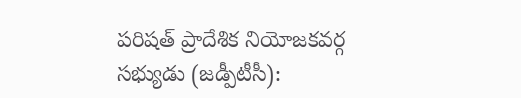పరిషత్ ప్రాదేశిక నియోజకవర్గ సభ్యుడు (జడ్పీటీసీ):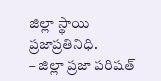జిల్లా స్థాయి ప్రజాప్రతినిధి.
– జిల్లా ప్రజా పరిషత్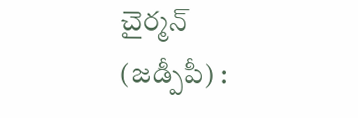చైర్మన్ (జడ్పీపీ) :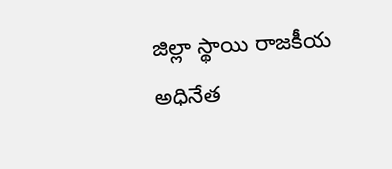జిల్లా స్థాయి రాజకీయ అధినేత